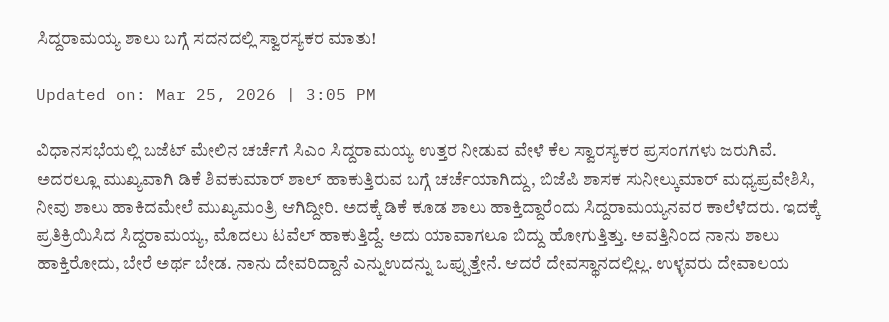ಸಿದ್ದರಾಮಯ್ಯ ಶಾಲು ಬಗ್ಗೆ ಸದನದಲ್ಲಿ ಸ್ವಾರಸ್ಯಕರ ಮಾತು!

Updated on: Mar 25, 2026 | 3:05 PM

ವಿಧಾನಸಭೆಯಲ್ಲಿ ಬಜೆಟ್ ಮೇಲಿನ ಚರ್ಚೆಗೆ ಸಿಎಂ ಸಿದ್ದರಾಮಯ್ಯ ಉತ್ತರ ನೀಡುವ ವೇಳೆ ಕೆಲ ಸ್ವಾರಸ್ಯಕರ ಪ್ರಸಂಗಗಳು ಜರುಗಿವೆ. ಅದರಲ್ಲೂ ಮುಖ್ಯವಾಗಿ ಡಿಕೆ ಶಿವಕುಮಾರ್ ಶಾಲ್ ಹಾಕುತ್ತಿರುವ ಬಗ್ಗೆ ಚರ್ಚೆಯಾಗಿದ್ದು, ಬಿಜೆಪಿ ಶಾಸಕ ಸುನೀಲ್ಕುಮಾರ್ ಮಧ್ಯಪ್ರವೇಶಿಸಿ, ನೀವು ಶಾಲು ಹಾಕಿದ‌ಮೇಲೆ ಮುಖ್ಯಮಂತ್ರಿ ಆಗಿದ್ದೀರಿ. ಅದಕ್ಕೆ‌ ಡಿಕೆ ಕೂಡ ಶಾಲು ಹಾಕ್ತಿದ್ದಾರೆಂದು ಸಿದ್ದರಾಮಯ್ಯನವರ ಕಾಲೆಳೆದರು. ಇದಕ್ಕೆ ಪ್ರತಿಕ್ರಿಯಿಸಿದ ಸಿದ್ದರಾಮಯ್ಯ, ಮೊದಲು ಟವೆಲ್ ಹಾಕುತ್ತಿದ್ದೆ. ಅದು ಯಾವಾಗಲೂ ಬಿದ್ದು ಹೋಗುತ್ತಿತ್ತು. ಅವತ್ತಿನಿಂದ ನಾನು ಶಾಲು ಹಾಕ್ತಿರೋದು, ಬೇರೆ ಅರ್ಥ ಬೇಡ. ನಾನು ದೇವರಿದ್ದಾನೆ ಎನ್ನುಉದನ್ನು ಒಪ್ಪುತ್ತೇನೆ. ಆದರೆ ದೇವಸ್ಥಾನದಲ್ಲಿಲ್ಲ. ಉಳ್ಳವರು ದೇವಾಲಯ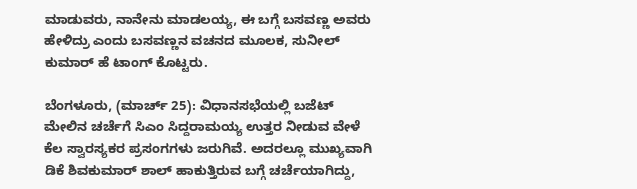ಮಾಡುವರು, ನಾನೇನು ಮಾಡಲಯ್ಯ, ಈ ಬಗ್ಗೆ ಬಸವಣ್ಣ ಅವರು ಹೇಳಿದ್ರು ಎಂದು ಬಸವಣ್ಣನ ವಚನದ ಮೂಲಕ, ಸುನೀಲ್ ಕುಮಾರ್ ಹೆ ಟಾಂಗ್ ಕೊಟ್ಟರು.

ಬೆಂಗಳೂರು, (ಮಾರ್ಚ್ 25): ವಿಧಾನಸಭೆಯಲ್ಲಿ ಬಜೆಟ್ ಮೇಲಿನ ಚರ್ಚೆಗೆ ಸಿಎಂ ಸಿದ್ದರಾಮಯ್ಯ ಉತ್ತರ ನೀಡುವ ವೇಳೆ ಕೆಲ ಸ್ವಾರಸ್ಯಕರ ಪ್ರಸಂಗಗಳು ಜರುಗಿವೆ. ಅದರಲ್ಲೂ ಮುಖ್ಯವಾಗಿ ಡಿಕೆ ಶಿವಕುಮಾರ್ ಶಾಲ್ ಹಾಕುತ್ತಿರುವ ಬಗ್ಗೆ ಚರ್ಚೆಯಾಗಿದ್ದು,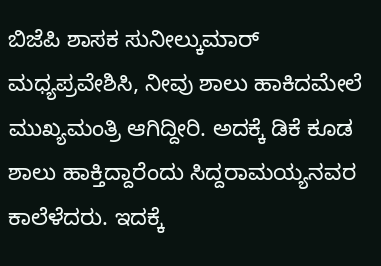ಬಿಜೆಪಿ ಶಾಸಕ ಸುನೀಲ್ಕುಮಾರ್ ಮಧ್ಯಪ್ರವೇಶಿಸಿ, ನೀವು ಶಾಲು ಹಾಕಿದ‌ಮೇಲೆ ಮುಖ್ಯಮಂತ್ರಿ ಆಗಿದ್ದೀರಿ. ಅದಕ್ಕೆ‌ ಡಿಕೆ ಕೂಡ ಶಾಲು ಹಾಕ್ತಿದ್ದಾರೆಂದು ಸಿದ್ದರಾಮಯ್ಯನವರ ಕಾಲೆಳೆದರು. ಇದಕ್ಕೆ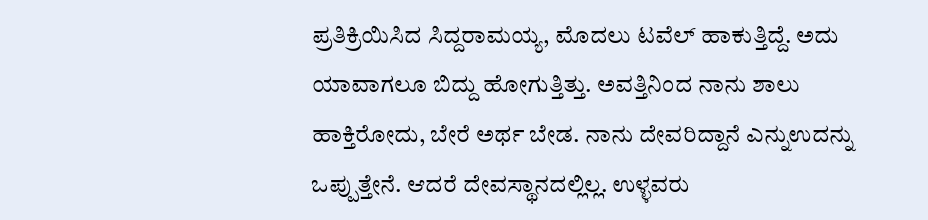ಪ್ರತಿಕ್ರಿಯಿಸಿದ ಸಿದ್ದರಾಮಯ್ಯ, ಮೊದಲು ಟವೆಲ್ ಹಾಕುತ್ತಿದ್ದೆ. ಅದು ಯಾವಾಗಲೂ ಬಿದ್ದು ಹೋಗುತ್ತಿತ್ತು. ಅವತ್ತಿನಿಂದ ನಾನು ಶಾಲು ಹಾಕ್ತಿರೋದು, ಬೇರೆ ಅರ್ಥ ಬೇಡ. ನಾನು ದೇವರಿದ್ದಾನೆ ಎನ್ನುಉದನ್ನು ಒಪ್ಪುತ್ತೇನೆ. ಆದರೆ ದೇವಸ್ಥಾನದಲ್ಲಿಲ್ಲ. ಉಳ್ಳವರು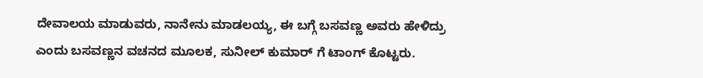ದೇವಾಲಯ ಮಾಡುವರು, ನಾನೇನು ಮಾಡಲಯ್ಯ, ಈ ಬಗ್ಗೆ ಬಸವಣ್ಣ ಅವರು ಹೇಳಿದ್ರು ಎಂದು ಬಸವಣ್ಣನ ವಚನದ ಮೂಲಕ, ಸುನೀಲ್ ಕುಮಾರ್ ಗೆ ಟಾಂಗ್ ಕೊಟ್ಟರು.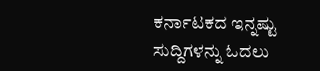ಕರ್ನಾಟಕದ ಇನ್ನಷ್ಟು ಸುದ್ದಿಗಳನ್ನು ಓದಲು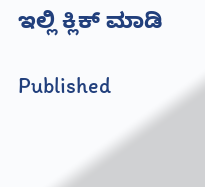ಇಲ್ಲಿ ಕ್ಲಿಕ್ ಮಾಡಿ

Published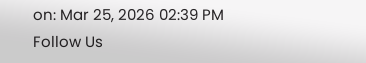on: Mar 25, 2026 02:39 PM
Follow Us